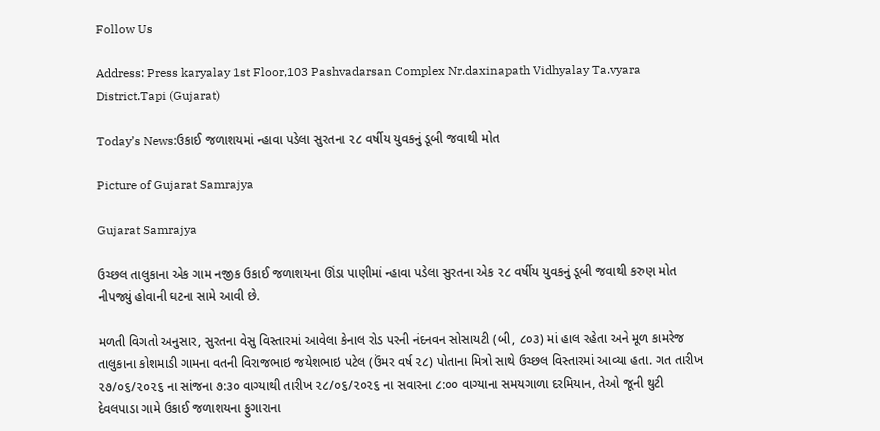Follow Us

Address: Press karyalay 1st Floor,103 Pashvadarsan Complex Nr.daxinapath Vidhyalay Ta.vyara District.Tapi (Gujarat)

Today’s News:ઉકાઈ જળાશયમાં ન્હાવા પડેલા સુરતના ૨૮ વર્ષીય યુવકનું ડૂબી જવાથી મોત

Picture of Gujarat Samrajya

Gujarat Samrajya

ઉચ્છલ તાલુકાના એક ગામ નજીક ઉકાઈ જળાશયના ઊંડા પાણીમાં ન્હાવા પડેલા સુરતના એક ૨૮ વર્ષીય યુવકનું ડૂબી જવાથી કરુણ મોત નીપજ્યું હોવાની ઘટના સામે આવી છે.

મળતી વિગતો અનુસાર, સુરતના વેસુ વિસ્તારમાં આવેલા કેનાલ રોડ પરની નંદનવન સોસાયટી (બી, ૮૦૩) માં હાલ રહેતા અને મૂળ કામરેજ તાલુકાના કોશમાડી ગામના વતની વિરાજભાઇ જયેશભાઇ પટેલ (ઉંમર વર્ષ ૨૮) પોતાના મિત્રો સાથે ઉચ્છલ વિસ્તારમાં આવ્યા હતા. ગત તારીખ ૨૭/૦૬/૨૦૨૬ ના સાંજના ૭:૩૦ વાગ્યાથી તારીખ ૨૮/૦૬/૨૦૨૬ ના સવારના ૮:૦૦ વાગ્યાના સમયગાળા દરમિયાન, તેઓ જૂની થુટી દેવલપાડા ગામે ઉકાઈ જળાશયના ફુગારાના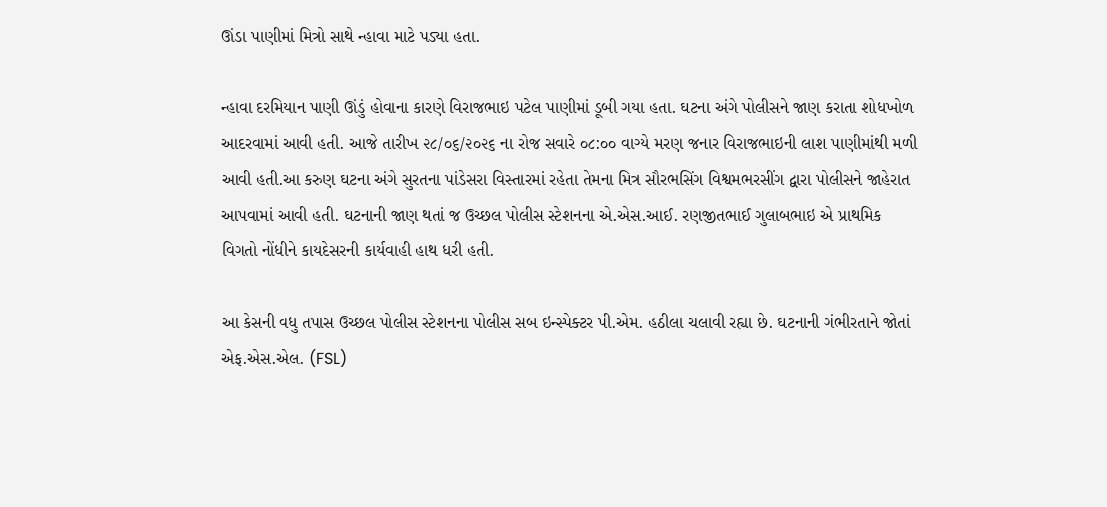ઊંડા પાણીમાં મિત્રો સાથે ન્હાવા માટે પડ્યા હતા.

ન્હાવા દરમિયાન પાણી ઊંડું હોવાના કારણે વિરાજભાઇ પટેલ પાણીમાં ડૂબી ગયા હતા. ઘટના અંગે પોલીસને જાણ કરાતા શોધખોળ આદરવામાં આવી હતી. આજે તારીખ ૨૮/૦૬/૨૦૨૬ ના રોજ સવારે ૦૮:૦૦ વાગ્યે મરણ જનાર વિરાજભાઇની લાશ પાણીમાંથી મળી આવી હતી.આ કરુણ ઘટના અંગે સુરતના પાંડેસરા વિસ્તારમાં રહેતા તેમના મિત્ર સૌરભસિંગ વિશ્વમભરસીંગ દ્વારા પોલીસને જાહેરાત આપવામાં આવી હતી. ઘટનાની જાણ થતાં જ ઉચ્છલ પોલીસ સ્ટેશનના એ.એસ.આઈ. રણજીતભાઈ ગુલાબભાઇ એ પ્રાથમિક વિગતો નોંધીને કાયદેસરની કાર્યવાહી હાથ ધરી હતી.

આ કેસની વધુ તપાસ ઉચ્છલ પોલીસ સ્ટેશનના પોલીસ સબ ઇન્સ્પેક્ટર પી.એમ. હઠીલા ચલાવી રહ્યા છે. ઘટનાની ગંભીરતાને જોતાં એફ.એસ.એલ. (FSL)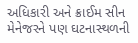અધિકારી અને ક્રાઈમ સીન મેનેજરને પણ ઘટનાસ્થળની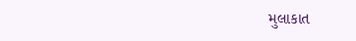મુલાકાત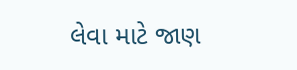લેવા માટે જાણ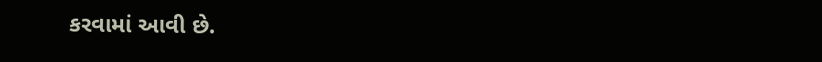કરવામાં આવી છે.